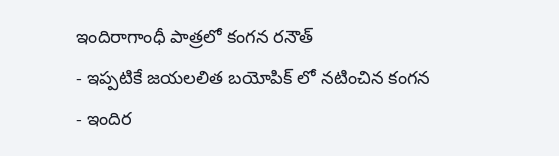ఇందిరాగాంధీ పాత్రలో కంగన రనౌత్
- ఇప్పటికే జయలలిత బయోపిక్ లో నటించిన కంగన
- ఇందిర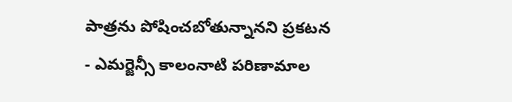పాత్రను పోషించబోతున్నానని ప్రకటన
- ఎమర్జెన్సీ కాలంనాటి పరిణామాల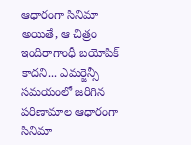ఆధారంగా సినిమా
అయితే, ఆ చిత్రం ఇందిరాగాంధీ బయోపిక్ కాదని... ఎమర్జెన్సీ సమయంలో జరిగిన పరిణామాల ఆధారంగా సినిమా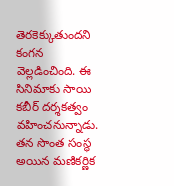తెరకెక్కుతుందని కంగన వెల్లడించింది. ఈ సినిమాకు సాయి కబీర్ దర్శకత్వం వహించనున్నాడు. తన సొంత సంస్థ అయిన మణికర్ణిక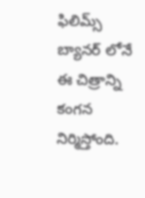ఫిలిమ్స్ బ్యానర్ లోనే ఈ చిత్రాన్ని కంగన నిర్మిస్తోంది.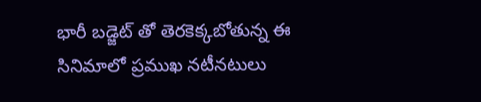భారీ బడ్జెట్ తో తెరకెక్కబోతున్న ఈ సినిమాలో ప్రముఖ నటీనటులు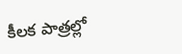కీలక పాత్రల్లో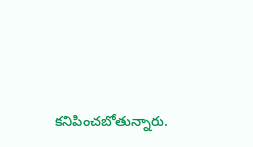కనిపించబోతున్నారు.